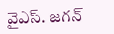వైఎస్‌. జ‌గ‌న్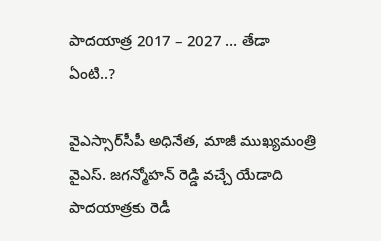పాద‌యాత్ర 2017 – 2027 … తేడా ఏంటి..?

వైఎస్సార్‌సీపీ అధినేత‌, మాజీ ముఖ్య‌మంత్రి వైఎస్‌. జ‌గ‌న్మోహ‌న్ రెడ్డి వ‌చ్చే యేడాది పాద‌యాత్ర‌కు రెడీ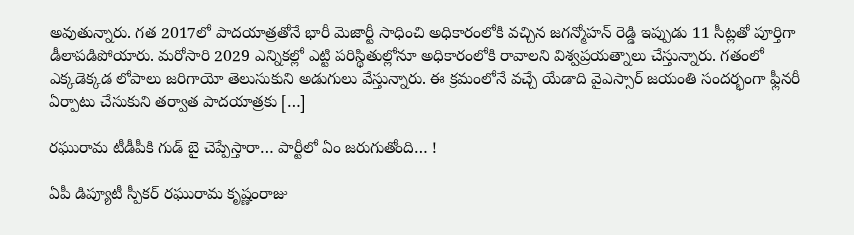అవుతున్నారు. గ‌త 2017లో పాద‌యాత్ర‌తోనే భారీ మెజార్టీ సాధించి అధికారంలోకి వ‌చ్చిన జ‌గ‌న్మోహ‌న్ రెడ్డి ఇప్పుడు 11 సీట్ల‌తో పూర్తిగా డీలాప‌డిపోయారు. మ‌రోసారి 2029 ఎన్నికల్లో ఎట్టి ప‌రిస్థితుల్లోనూ అధికారంలోకి రావాల‌ని విశ్వ‌ప్ర‌య‌త్నాలు చేస్తున్నారు. గ‌తంలో ఎక్క‌డెక్క‌డ లోపాలు జ‌రిగాయో తెలుసుకుని అడుగులు వేస్తున్నారు. ఈ క్ర‌మంలోనే వ‌చ్చే యేడాది వైఎస్సార్ జ‌యంతి సంద‌ర్భంగా ఫ్లీన‌రీ ఏర్పాటు చేసుకుని త‌ర్వాత పాద‌యాత్ర‌కు […]

ర‌ఘురామ టీడీపీకి గుడ్ బై చెప్పేస్తారా… పార్టీలో ఏం జ‌రుగుతోంది… !

ఏపీ డిప్యూటీ స్పీక‌ర్ ర‌ఘురామ కృష్ణంరాజు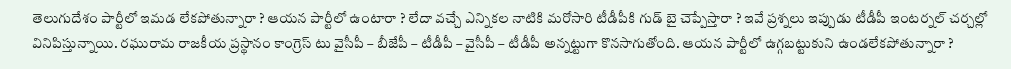తెలుగుదేశం పార్టీలో ఇమ‌డ లేక‌పోతున్నారా ? ఆయ‌న పార్టీలో ఉంటారా ? లేదా వ‌చ్చే ఎన్నిక‌ల నాటికి మ‌రోసారి టీడీపీకి గుడ్ బై చెప్పేస్తారా ? ఇవే ప్ర‌శ్న‌లు ఇప్పుడు టీడీపీ ఇంట‌ర్న‌ల్ చ‌ర్చ‌ల్లో వినిపిస్తున్నాయి. ర‌ఘురామ రాజ‌కీయ ప్ర‌స్థానం కాంగ్రెస్ టు వైసీపీ – బీజేపీ – టీడీపీ – వైసీపీ – టీడీపీ అన్న‌ట్టుగా కొన‌సాగుతోంది. ఆయ‌న పార్టీలో ఉగ్గ‌బ‌ట్టుకుని ఉండ‌లేక‌పోతున్నారా ?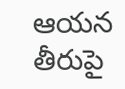ఆయ‌న తీరుపై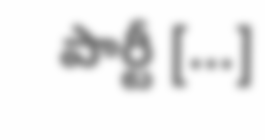పార్టీ […]